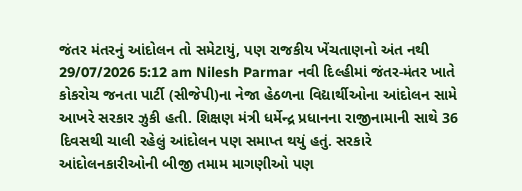જંતર મંતરનું આંદોલન તો સમેટાયું, પણ રાજકીય ખેંચતાણનો અંત નથી 29/07/2026 5:12 am Nilesh Parmar નવી દિલ્હીમાં જંતર-મંતર ખાતે કોકરોચ જનતા પાર્ટી (સીજેપી)ના નેજા હેઠળના વિદ્યાર્થીઓના આંદોલન સામે આખરે સરકાર ઝુકી હતી. શિક્ષણ મંત્રી ધર્મેન્દ્ર પ્રધાનના રાજીનામાની સાથે 36 દિવસથી ચાલી રહેલું આંદોલન પણ સમાપ્ત થયું હતું. સરકારે આંદોલનકારીઓની બીજી તમામ માગણીઓ પણ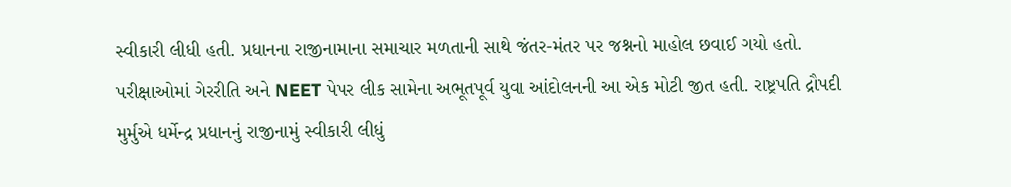સ્વીકારી લીધી હતી. પ્રધાનના રાજીનામાના સમાચાર મળતાની સાથે જંતર-મંતર પર જશ્નનો માહોલ છવાઈ ગયો હતો. પરીક્ષાઓમાં ગેરરીતિ અને NEET પેપર લીક સામેના અભૂતપૂર્વ યુવા આંદોલનની આ એક મોટી જીત હતી. રાષ્ટ્રપતિ દ્રૌપદી મુર્મુએ ધર્મેન્દ્ર પ્રધાનનું રાજીનામું સ્વીકારી લીધું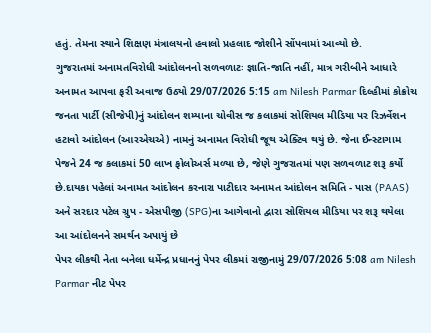હતું. તેમના સ્થાને શિક્ષણ મંત્રાલયનો હવાલો પ્રહલાદ જોશીને સોંપવામાં આવ્યો છે.
ગુજરાતમાં અનામતવિરોધી આંદોલનનો સળવળાટઃ જ્ઞાતિ-જાતિ નહીં, માત્ર ગરીબીને આધારે અનામત આપવા ફરી અવાજ ઉઠ્યો 29/07/2026 5:15 am Nilesh Parmar દિલ્હીમાં કોક્રોચ જનતા પાર્ટી (સીજેપી)નું આંદોલન શમ્યાના ચોવીસ જ કલાકમાં સોશિયલ મીડિયા પર રિઝર્વેશન હટાવો આંદોલન (આરએચએ) નામનું અનામત વિરોધી જૂથ એક્ટિવ થયું છે. જેના ઈન્સ્ટાગામ પેજને 24 જ કલાકમાં 50 લાખ ફોલોઅર્સ મળ્યા છે, જેણે ગુજરાતમાં પણ સળવળાટ શરૂ કર્યો છે.દાયકા પહેલાં અનામત આંદોલન કરનારા પાટીદાર અનામત આંદોલન સમિતિ - પાસ (PAAS) અને સરદાર પટેલ ગ્રુપ - એસપીજી (SPG)ના આગેવાનો દ્વારા સોશિયલ મીડિયા પર શરૂ થયેલા આ આંદોલનને સમર્થન અપાયું છે
પેપર લીકથી નેતા બનેલા ધર્મેન્દ્ર પ્રધાનનું પેપર લીકમાં રાજીનામું 29/07/2026 5:08 am Nilesh Parmar નીટ પેપર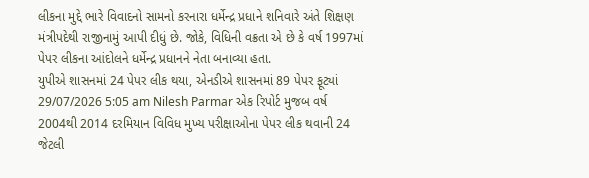લીકના મુદ્દે ભારે વિવાદનો સામનો કરનારા ધર્મેન્દ્ર પ્રધાને શનિવારે અંતે શિક્ષણ મંત્રીપદેથી રાજીનામું આપી દીધું છે. જોકે, વિધિની વક્રતા એ છે કે વર્ષ 1997માં પેપર લીકના આંદોલને ધર્મેન્દ્ર પ્રધાનને નેતા બનાવ્યા હતા.
યુપીએ શાસનમાં 24 પેપર લીક થયા, એનડીએ શાસનમાં 89 પેપર ફૂટ્યાં 29/07/2026 5:05 am Nilesh Parmar એક રિપોર્ટ મુજબ વર્ષ 2004થી 2014 દરમિયાન વિવિધ મુખ્ય પરીક્ષાઓના પેપર લીક થવાની 24 જેટલી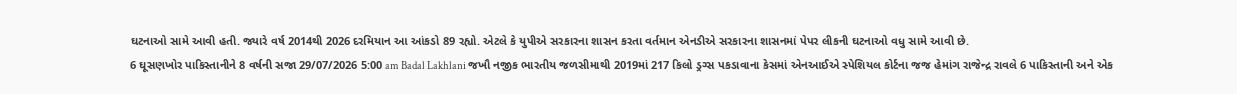ઘટનાઓ સામે આવી હતી. જ્યારે વર્ષ 2014થી 2026 દરમિયાન આ આંકડો 89 રહ્યો. એટલે કે યુપીએ સરકારના શાસન કરતા વર્તમાન એનડીએ સરકારના શાસનમાં પેપર લીકની ઘટનાઓ વધુ સામે આવી છે.
6 ઘૂસણખોર પાકિસ્તાનીને 8 વર્ષની સજા 29/07/2026 5:00 am Badal Lakhlani જખૌ નજીક ભારતીય જળસીમાથી 2019માં 217 કિલો ડ્રગ્સ પકડાવાના કેસમાં એનઆઈએ સ્પેશિયલ કોર્ટના જજ હેમાંગ રાજેન્દ્ર રાવલે 6 પાકિસ્તાની અને એક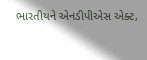ભારતીયને એનડીપીએસ એક્ટ,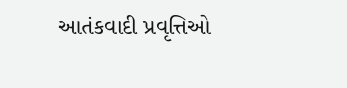આતંકવાદી પ્રવૃત્તિઓ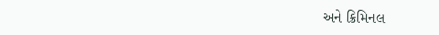અને ક્રિમિનલ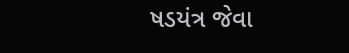ષડયંત્ર જેવા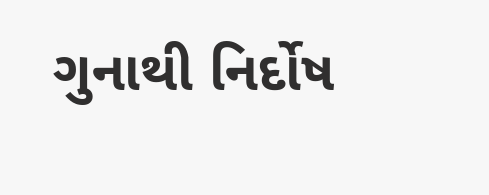ગુનાથી નિર્દોષ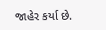જાહેર કર્યા છે.